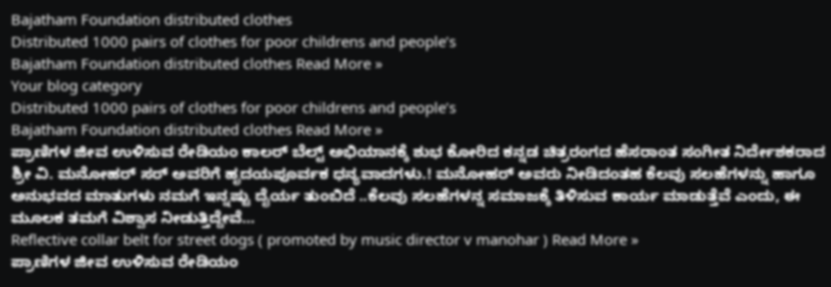Bajatham Foundation distributed clothes
Distributed 1000 pairs of clothes for poor childrens and people’s
Bajatham Foundation distributed clothes Read More »
Your blog category
Distributed 1000 pairs of clothes for poor childrens and people’s
Bajatham Foundation distributed clothes Read More »
ಪ್ರಾಣಿಗಳ ಜೀವ ಉಳಿಸುವ ರೇಡಿಯಂ ಕಾಲರ್ ಬೆಲ್ಟ್ ಅಭಿಯಾನಕ್ಕೆ ಶುಭ ಕೋರಿದ ಕನ್ನಡ ಚಿತ್ರರಂಗದ ಹೆಸರಾಂತ ಸಂಗೀತ ನಿರ್ದೇಶಕರಾದ ಶ್ರೀ ವಿ. ಮನೋಹರ್ ಸರ್ ಅವರಿಗೆ ಹೃದಯಪೂರ್ವಕ ಧನ್ಯವಾದಗಳು.! ಮನೋಹರ್ ಅವರು ನೀಡಿದಂತಹ ಕೆಲವು ಸಲಹೆಗಳನ್ನು ಹಾಗೂ ಅನುಭವದ ಮಾತುಗಳು ನಮಗೆ ಇನ್ನಷ್ಟು ದೈರ್ಯ ತುಂಬಿದೆ ..ಕೆಲವು ಸಲಹೆಗಳನ್ನ ಸಮಾಜಕ್ಕೆ ತಿಳಿಸುವ ಕಾರ್ಯ ಮಾಡುತ್ತೆವೆ ಎಂದು, ಈ ಮೂಲಕ ತಮಗೆ ವಿಶ್ವಾಸ ನೀಡುತ್ತಿದ್ದೇವೆ…
Reflective collar belt for street dogs ( promoted by music director v manohar ) Read More »
ಪ್ರಾಣಿಗಳ ಜೀವ ಉಳಿಸುವ ರೇಡಿಯಂ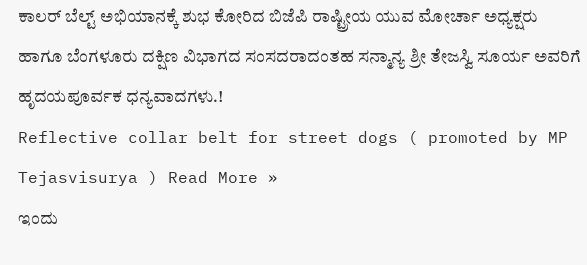ಕಾಲರ್ ಬೆಲ್ಟ್ ಅಭಿಯಾನಕ್ಕೆ ಶುಭ ಕೋರಿದ ಬಿಜೆಪಿ ರಾಷ್ಟ್ರೀಯ ಯುವ ಮೋರ್ಚಾ ಅಧ್ಯಕ್ಷರು ಹಾಗೂ ಬೆಂಗಳೂರು ದಕ್ಷಿಣ ವಿಭಾಗದ ಸಂಸದರಾದಂತಹ ಸನ್ಮಾನ್ಯ ಶ್ರೀ ತೇಜಸ್ವಿ ಸೂರ್ಯ ಅವರಿಗೆ ಹೃದಯಪೂರ್ವಕ ಧನ್ಯವಾದಗಳು.!
Reflective collar belt for street dogs ( promoted by MP Tejasvisurya ) Read More »
ಇಂದು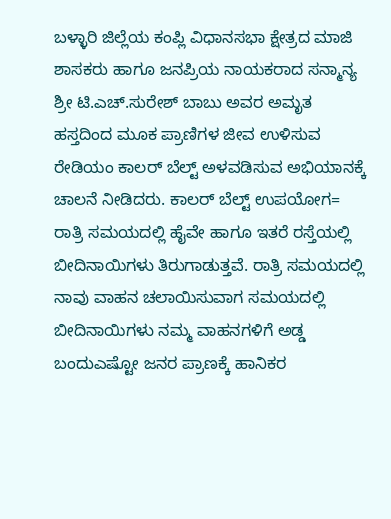ಬಳ್ಳಾರಿ ಜಿಲ್ಲೆಯ ಕಂಪ್ಲಿ ವಿಧಾನಸಭಾ ಕ್ಷೇತ್ರದ ಮಾಜಿ ಶಾಸಕರು ಹಾಗೂ ಜನಪ್ರಿಯ ನಾಯಕರಾದ ಸನ್ಮಾನ್ಯ ಶ್ರೀ ಟಿ.ಎಚ್.ಸುರೇಶ್ ಬಾಬು ಅವರ ಅಮೃತ ಹಸ್ತದಿಂದ ಮೂಕ ಪ್ರಾಣಿಗಳ ಜೀವ ಉಳಿಸುವ ರೇಡಿಯಂ ಕಾಲರ್ ಬೆಲ್ಟ್ ಅಳವಡಿಸುವ ಅಭಿಯಾನಕ್ಕೆ ಚಾಲನೆ ನೀಡಿದರು. ಕಾಲರ್ ಬೆಲ್ಟ್ ಉಪಯೋಗ= ರಾತ್ರಿ ಸಮಯದಲ್ಲಿ ಹೈವೇ ಹಾಗೂ ಇತರೆ ರಸ್ತೆಯಲ್ಲಿ ಬೀದಿನಾಯಿಗಳು ತಿರುಗಾಡುತ್ತವೆ. ರಾತ್ರಿ ಸಮಯದಲ್ಲಿ ನಾವು ವಾಹನ ಚಲಾಯಿಸುವಾಗ ಸಮಯದಲ್ಲಿ ಬೀದಿನಾಯಿಗಳು ನಮ್ಮ ವಾಹನಗಳಿಗೆ ಅಡ್ಡ ಬಂದುಎಷ್ಟೋ ಜನರ ಪ್ರಾಣಕ್ಕೆ ಹಾನಿಕರ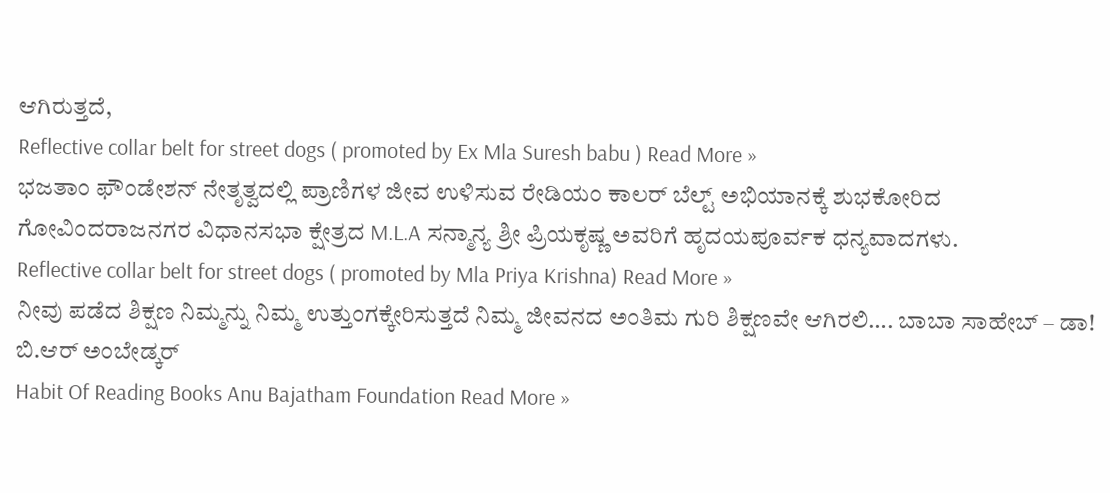ಆಗಿರುತ್ತದೆ,
Reflective collar belt for street dogs ( promoted by Ex Mla Suresh babu ) Read More »
ಭಜತಾಂ ಫೌಂಡೇಶನ್ ನೇತೃತ್ವದಲ್ಲಿ ಪ್ರಾಣಿಗಳ ಜೀವ ಉಳಿಸುವ ರೇಡಿಯಂ ಕಾಲರ್ ಬೆಲ್ಟ್ ಅಭಿಯಾನಕ್ಕೆ ಶುಭಕೋರಿದ ಗೋವಿಂದರಾಜನಗರ ವಿಧಾನಸಭಾ ಕ್ಷೇತ್ರದ M.L.A ಸನ್ಮಾನ್ಯ ಶ್ರೀ ಪ್ರಿಯಕೃಷ್ಣ ಅವರಿಗೆ ಹೃದಯಪೂರ್ವಕ ಧನ್ಯವಾದಗಳು.
Reflective collar belt for street dogs ( promoted by Mla Priya Krishna) Read More »
ನೀವು ಪಡೆದ ಶಿಕ್ಷಣ ನಿಮ್ಮನ್ನು ನಿಮ್ಮ ಉತ್ತುಂಗಕ್ಕೇರಿಸುತ್ತದೆ ನಿಮ್ಮ ಜೀವನದ ಅಂತಿಮ ಗುರಿ ಶಿಕ್ಷಣವೇ ಆಗಿರಲಿ…. ಬಾಬಾ ಸಾಹೇಬ್ – ಡಾ! ಬಿ.ಆರ್ ಅಂಬೇಡ್ಕರ್
Habit Of Reading Books Anu Bajatham Foundation Read More »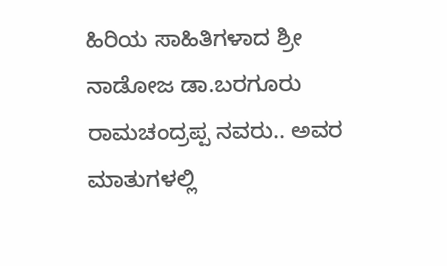ಹಿರಿಯ ಸಾಹಿತಿಗಳಾದ ಶ್ರೀ ನಾಡೋಜ ಡಾ.ಬರಗೂರು ರಾಮಚಂದ್ರಪ್ಪ ನವರು.. ಅವರ ಮಾತುಗಳಲ್ಲಿ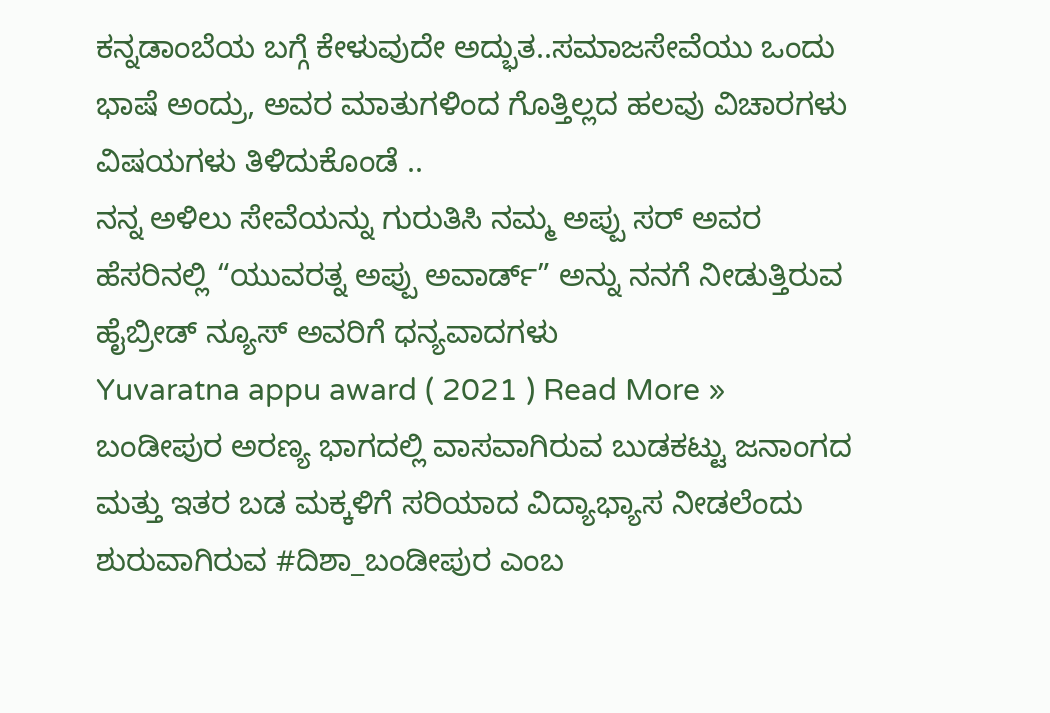ಕನ್ನಡಾಂಬೆಯ ಬಗ್ಗೆ ಕೇಳುವುದೇ ಅದ್ಭುತ..ಸಮಾಜಸೇವೆಯು ಒಂದು ಭಾಷೆ ಅಂದ್ರು, ಅವರ ಮಾತುಗಳಿಂದ ಗೊತ್ತಿಲ್ಲದ ಹಲವು ವಿಚಾರಗಳು ವಿಷಯಗಳು ತಿಳಿದುಕೊಂಡೆ ..
ನನ್ನ ಅಳಿಲು ಸೇವೆಯನ್ನು ಗುರುತಿಸಿ ನಮ್ಮ ಅಪ್ಪು ಸರ್ ಅವರ ಹೆಸರಿನಲ್ಲಿ “ಯುವರತ್ನ ಅಪ್ಪು ಅವಾರ್ಡ್” ಅನ್ನು ನನಗೆ ನೀಡುತ್ತಿರುವ ಹೈಬ್ರೀಡ್ ನ್ಯೂಸ್ ಅವರಿಗೆ ಧನ್ಯವಾದಗಳು
Yuvaratna appu award ( 2021 ) Read More »
ಬಂಡೀಪುರ ಅರಣ್ಯ ಭಾಗದಲ್ಲಿ ವಾಸವಾಗಿರುವ ಬುಡಕಟ್ಟು ಜನಾಂಗದ ಮತ್ತು ಇತರ ಬಡ ಮಕ್ಕಳಿಗೆ ಸರಿಯಾದ ವಿದ್ಯಾಭ್ಯಾಸ ನೀಡಲೆಂದು ಶುರುವಾಗಿರುವ #ದಿಶಾ_ಬಂಡೀಪುರ ಎಂಬ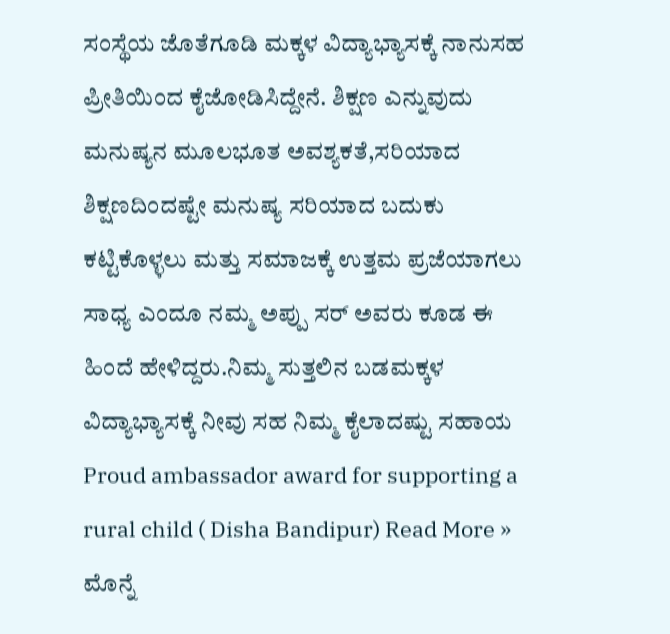ಸಂಸ್ಥೆಯ ಜೊತೆಗೂಡಿ ಮಕ್ಕಳ ವಿದ್ಯಾಭ್ಯಾಸಕ್ಕೆ ನಾನುಸಹ ಪ್ರೀತಿಯಿಂದ ಕೈಜೋಡಿಸಿದ್ದೇನೆ. ಶಿಕ್ಷಣ ಎನ್ನುವುದು ಮನುಷ್ಯನ ಮೂಲಭೂತ ಅವಶ್ಯಕತೆ,ಸರಿಯಾದ ಶಿಕ್ಷಣದಿಂದಷ್ಟೇ ಮನುಷ್ಯ ಸರಿಯಾದ ಬದುಕು ಕಟ್ಟಿಕೊಳ್ಳಲು ಮತ್ತು ಸಮಾಜಕ್ಕೆ ಉತ್ತಮ ಪ್ರಜೆಯಾಗಲು ಸಾಧ್ಯ ಎಂದೂ ನಮ್ಮ ಅಪ್ಪು ಸರ್ ಅವರು ಕೂಡ ಈ ಹಿಂದೆ ಹೇಳಿದ್ದರು.ನಿಮ್ಮ ಸುತ್ತಲಿನ ಬಡಮಕ್ಕಳ ವಿದ್ಯಾಭ್ಯಾಸಕ್ಕೆ ನೀವು ಸಹ ನಿಮ್ಮ ಕೈಲಾದಷ್ಟು ಸಹಾಯ
Proud ambassador award for supporting a rural child ( Disha Bandipur) Read More »
ಮೊನ್ನೆ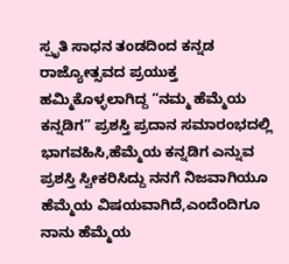ಸ್ಪೃತಿ ಸಾಧನ ತಂಡದಿಂದ ಕನ್ನಡ ರಾಜ್ಯೋತ್ಸವದ ಪ್ರಯುಕ್ತ ಹಮ್ಮಿಕೊಳ್ಳಲಾಗಿದ್ದ “ನಮ್ಮ ಹೆಮ್ಮೆಯ ಕನ್ನಡಿಗ” ಪ್ರಶಸ್ತಿ ಪ್ರದಾನ ಸಮಾರಂಭದಲ್ಲಿ ಭಾಗವಹಿಸಿ,ಹೆಮ್ಮೆಯ ಕನ್ನಡಿಗ ಎನ್ನುವ ಪ್ರಶಸ್ತಿ ಸ್ವೀಕರಿಸಿದ್ದು ನನಗೆ ನಿಜವಾಗಿಯೂ ಹೆಮ್ಮೆಯ ವಿಷಯವಾಗಿದೆ,ಎಂದೆಂದಿಗೂ ನಾನು ಹೆಮ್ಮೆಯ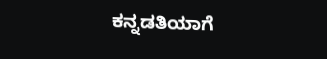ಕನ್ನಡತಿಯಾಗೆ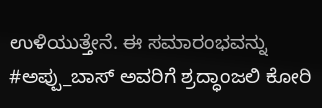ಉಳಿಯುತ್ತೇನೆ. ಈ ಸಮಾರಂಭವನ್ನು #ಅಪ್ಪು_ಬಾಸ್ ಅವರಿಗೆ ಶ್ರದ್ಧಾಂಜಲಿ ಕೋರಿ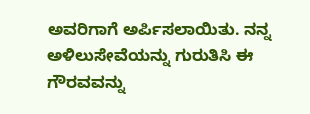ಅವರಿಗಾಗೆ ಅರ್ಪಿಸಲಾಯಿತು. ನನ್ನ ಅಳಿಲುಸೇವೆಯನ್ನು ಗುರುತಿಸಿ ಈ ಗೌರವವನ್ನು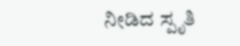ನೀಡಿದ ಸ್ಪೃತಿ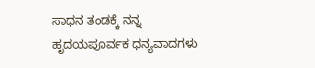ಸಾಧನ ತಂಡಕ್ಕೆ ನನ್ನ ಹೃದಯಪೂರ್ವಕ ಧನ್ಯವಾದಗಳು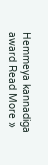Hemmeya kannadiga award Read More »